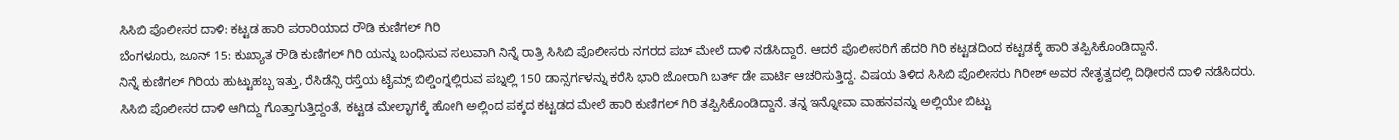ಸಿಸಿಬಿ ಪೊಲೀಸರ ದಾಳಿ: ಕಟ್ಟಡ ಹಾರಿ ಪರಾರಿಯಾದ ರೌಡಿ ಕುಣಿಗಲ್ ಗಿರಿ
ಬೆಂಗಳೂರು, ಜೂನ್ 15: ಕುಖ್ಯಾತ ರೌಡಿ ಕುಣಿಗಲ್ ಗಿರಿ ಯನ್ನು ಬಂಧಿಸುವ ಸಲುವಾಗಿ ನಿನ್ನೆ ರಾತ್ರಿ ಸಿಸಿಬಿ ಪೊಲೀಸರು ನಗರದ ಪಬ್ ಮೇಲೆ ದಾಳಿ ನಡೆಸಿದ್ದಾರೆ. ಆದರೆ ಪೊಲೀಸರಿಗೆ ಹೆದರಿ ಗಿರಿ ಕಟ್ಟಡದಿಂದ ಕಟ್ಟಡಕ್ಕೆ ಹಾರಿ ತಪ್ಪಿಸಿಕೊಂಡಿದ್ದಾನೆ.
ನಿನ್ನೆ ಕುಣಿಗಲ್ ಗಿರಿಯ ಹುಟ್ಟುಹಬ್ಬ ಇತ್ತು, ರೆಸಿಡೆನ್ಸಿ ರಸ್ತೆಯ ಟೈಮ್ಸ್ ಬಿಲ್ಡಿಂಗ್ನಲ್ಲಿರುವ ಪಬ್ನಲ್ಲಿ 150 ಡಾನ್ಸರ್ಗಳನ್ನು ಕರೆಸಿ ಭಾರಿ ಜೋರಾಗಿ ಬರ್ತ್ ಡೇ ಪಾರ್ಟಿ ಆಚರಿಸುತ್ತಿದ್ದ. ವಿಷಯ ತಿಳಿದ ಸಿಸಿಬಿ ಪೊಲೀಸರು ಗಿರೀಶ್ ಅವರ ನೇತೃತ್ವದಲ್ಲಿ ದಿಢೀರನೆ ದಾಳಿ ನಡೆಸಿದರು.
ಸಿಸಿಬಿ ಪೊಲೀಸರ ದಾಳಿ ಆಗಿದ್ದು ಗೊತ್ತಾಗುತ್ತಿದ್ದಂತೆ, ಕಟ್ಟಡ ಮೇಲ್ಭಾಗಕ್ಕೆ ಹೋಗಿ ಅಲ್ಲಿಂದ ಪಕ್ಕದ ಕಟ್ಟಡದ ಮೇಲೆ ಹಾರಿ ಕುಣಿಗಲ್ ಗಿರಿ ತಪ್ಪಿಸಿಕೊಂಡಿದ್ದಾನೆ. ತನ್ನ ಇನ್ನೋವಾ ವಾಹನವನ್ನು ಅಲ್ಲಿಯೇ ಬಿಟ್ಟು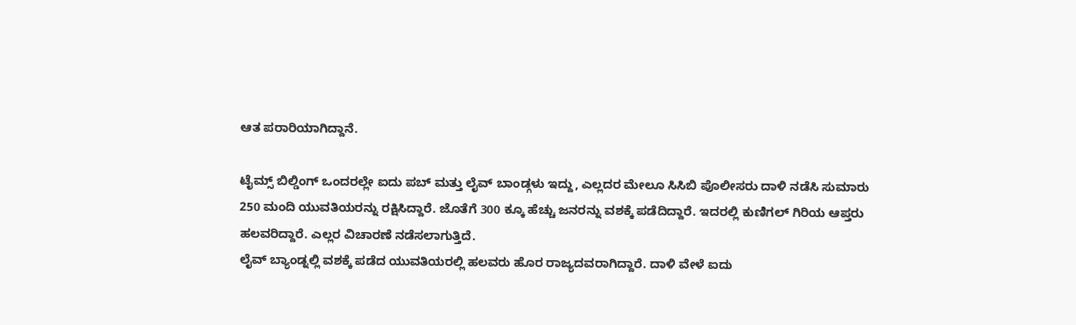ಆತ ಪರಾರಿಯಾಗಿದ್ದಾನೆ.

ಟೈಮ್ಸ್ ಬಿಲ್ಡಿಂಗ್ ಒಂದರಲ್ಲೇ ಐದು ಪಬ್ ಮತ್ತು ಲೈವ್ ಬಾಂಡ್ಗಳು ಇದ್ದು, ಎಲ್ಲದರ ಮೇಲೂ ಸಿಸಿಬಿ ಪೊಲೀಸರು ದಾಳಿ ನಡೆಸಿ ಸುಮಾರು 250 ಮಂದಿ ಯುವತಿಯರನ್ನು ರಕ್ಷಿಸಿದ್ದಾರೆ. ಜೊತೆಗೆ 300 ಕ್ಕೂ ಹೆಚ್ಚು ಜನರನ್ನು ವಶಕ್ಕೆ ಪಡೆದಿದ್ದಾರೆ. ಇದರಲ್ಲಿ ಕುಣಿಗಲ್ ಗಿರಿಯ ಆಪ್ತರು ಹಲವರಿದ್ದಾರೆ. ಎಲ್ಲರ ವಿಚಾರಣೆ ನಡೆಸಲಾಗುತ್ತಿದೆ.
ಲೈವ್ ಬ್ಯಾಂಡ್ನಲ್ಲಿ ವಶಕ್ಕೆ ಪಡೆದ ಯುವತಿಯರಲ್ಲಿ ಹಲವರು ಹೊರ ರಾಜ್ಯದವರಾಗಿದ್ದಾರೆ. ದಾಳಿ ವೇಳೆ ಐದು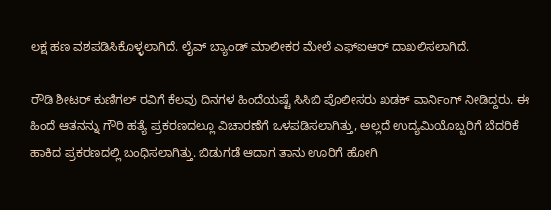ಲಕ್ಷ ಹಣ ವಶಪಡಿಸಿಕೊಳ್ಳಲಾಗಿದೆ. ಲೈವ್ ಬ್ಯಾಂಡ್ ಮಾಲೀಕರ ಮೇಲೆ ಎಫ್ಐಆರ್ ದಾಖಲಿಸಲಾಗಿದೆ.

ರೌಡಿ ಶೀಟರ್ ಕುಣಿಗಲ್ ರವಿಗೆ ಕೆಲವು ದಿನಗಳ ಹಿಂದೆಯಷ್ಟೆ ಸಿಸಿಬಿ ಪೊಲೀಸರು ಖಡಕ್ ವಾರ್ನಿಂಗ್ ನೀಡಿದ್ದರು. ಈ ಹಿಂದೆ ಆತನನ್ನು ಗೌರಿ ಹತ್ಯೆ ಪ್ರಕರಣದಲ್ಲೂ ವಿಚಾರಣೆಗೆ ಒಳಪಡಿಸಲಾಗಿತ್ತು, ಅಲ್ಲದೆ ಉದ್ಯಮಿಯೊಬ್ಬರಿಗೆ ಬೆದರಿಕೆ ಹಾಕಿದ ಪ್ರಕರಣದಲ್ಲಿ ಬಂಧಿಸಲಾಗಿತ್ತು. ಬಿಡುಗಡೆ ಆದಾಗ ತಾನು ಊರಿಗೆ ಹೋಗಿ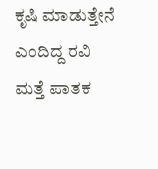ಕೃಷಿ ಮಾಡುತ್ತೇನೆ ಎಂದಿದ್ದ ರವಿ ಮತ್ತೆ ಪಾತಕ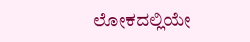ಲೋಕದಲ್ಲಿಯೇ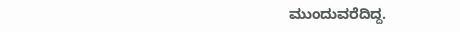ಮುಂದುವರೆದಿದ್ದ.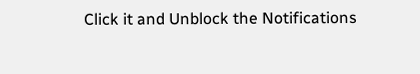Click it and Unblock the Notifications